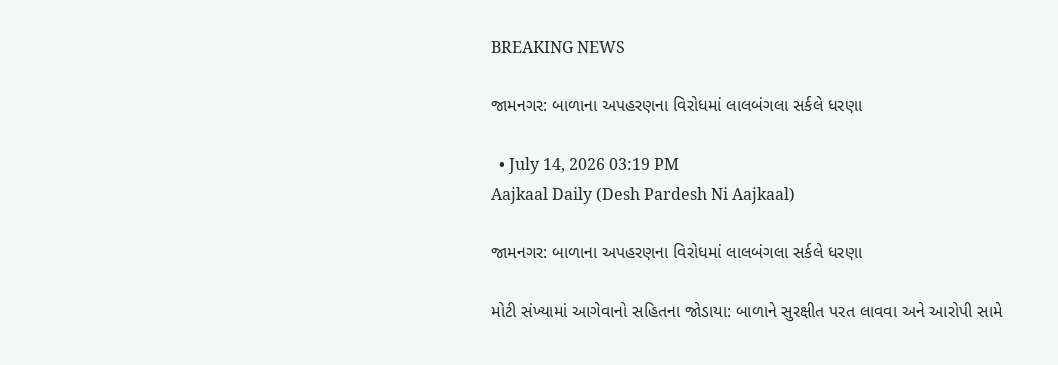BREAKING NEWS

જામનગર: બાળાના અપહરણના વિરોધમાં લાલબંગલા સર્કલે ધરણા

  • July 14, 2026 03:19 PM
Aajkaal Daily (Desh Pardesh Ni Aajkaal)

જામનગર: બાળાના અપહરણના વિરોધમાં લાલબંગલા સર્કલે ધરણા

મોટી સંખ્યામાં આગેવાનો સહિતના જોડાયા: બાળાને સુરક્ષીત પરત લાવવા અને આરોપી સામે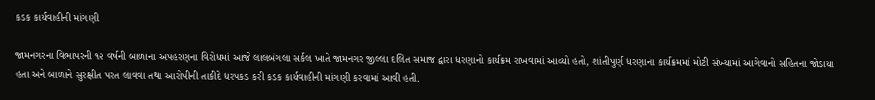કડક કાર્યવાહીની માંગણી

જામનગરના વિભાપરની ૧૨ વર્ષની બાળાના અપહરણના વિરોધમાં આજે લાલબંગલા સર્કલ ખાતે જામનગર જીલ્લા દલિત સમાજ દ્વારા ધરણાનો કાર્યક્રમ રાખવામાં આવ્યો હતો, શાંતીપુર્ણ ધરણાના કાર્યક્રમમાં મોટી સંખ્યામાં આગેવાનો સહિતના જોડાયા હતા અને બાળાને સુરક્ષીત પરત લાવવા તથા આરોપીની તાકીદે ધરપકડ કરી કડક કાર્યવાહીની માંગણી કરવામાં આવી હતી.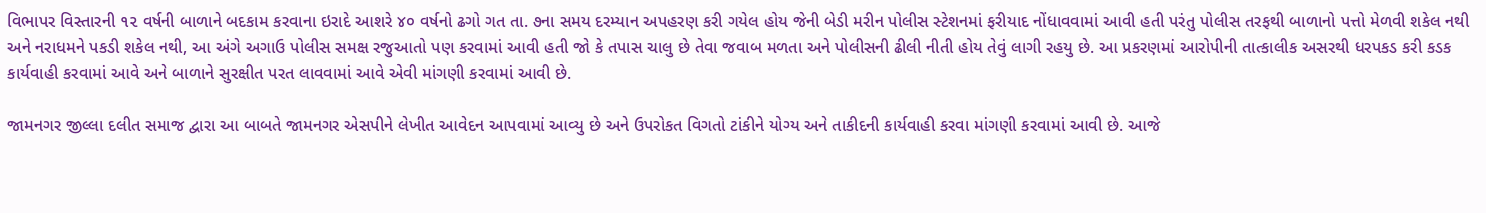વિભાપર વિસ્તારની ૧૨ વર્ષની બાળાને બદકામ કરવાના ઇરાદે આશરે ૪૦ વર્ષનો ઢગો ગત તા. ૭ના સમય દરમ્યાન અપહરણ કરી ગયેલ હોય જેની બેડી મરીન પોલીસ સ્ટેશનમાં ફરીયાદ નોંધાવવામાં આવી હતી પરંતુ પોલીસ તરફથી બાળાનો પત્તો મેળવી શકેલ નથી અને નરાધમને પકડી શકેલ નથી, આ અંગે અગાઉ પોલીસ સમક્ષ રજુઆતો પણ કરવામાં આવી હતી જો કે તપાસ ચાલુ છે તેવા જવાબ મળતા અને પોલીસની ઢીલી નીતી હોય તેવું લાગી રહયુ છે. આ પ્રકરણમાં આરોપીની તાત્કાલીક અસરથી ધરપકડ કરી કડક કાર્યવાહી કરવામાં આવે અને બાળાને સુરક્ષીત પરત લાવવામાં આવે એવી માંગણી કરવામાં આવી છે.

જામનગર જીલ્લા દલીત સમાજ દ્વારા આ બાબતે જામનગર એસપીને લેખીત આવેદન આપવામાં આવ્યુ છે અને ઉપરોકત વિગતો ટાંકીને યોગ્ય અને તાકીદની કાર્યવાહી કરવા માંગણી કરવામાં આવી છે. આજે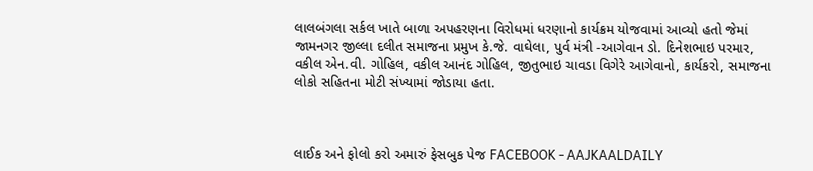લાલબંગલા સર્કલ ખાતે બાળા અપહરણના વિરોધમાં ધરણાનો કાર્યક્રમ યોજવામાં આવ્યો હતો જેમાં જામનગર જીલ્લા દલીત સમાજના પ્રમુખ કે.જે. વાઘેલા, પુર્વ મંત્રી -આગેવાન ડો. દિનેશભાઇ પરમાર, વકીલ એન.વી. ગોહિલ, વકીલ આનંદ ગોહિલ, જીતુભાઇ ચાવડા વિગેરે આગેવાનો, કાર્યકરો, સમાજના લોકો સહિતના મોટી સંખ્યામાં જોડાયા હતા.



લાઈક અને ફોલો કરો અમારું ફેસબુક પેજ FACEBOOK - AAJKAALDAILY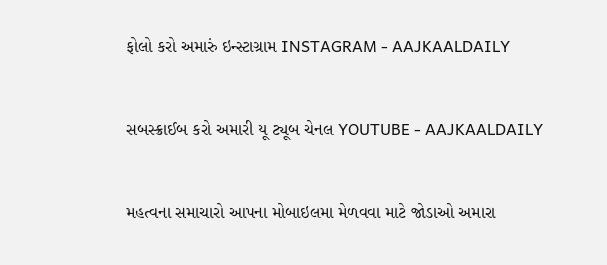ફોલો કરો અમારું ઇન્સ્ટાગ્રામ INSTAGRAM - AAJKAALDAILY


સબસ્ક્રાઈબ કરો અમારી યૂ ટ્યૂબ ચેનલ YOUTUBE - AAJKAALDAILY


મહત્વના સમાચારો આપના મોબાઇલમા મેળવવા માટે જોડાઓ અમારા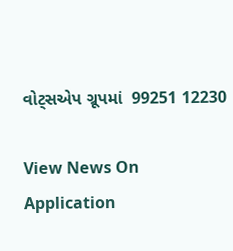વોટ્સએપ ગ્રૂપમાં  99251 12230

View News On Application